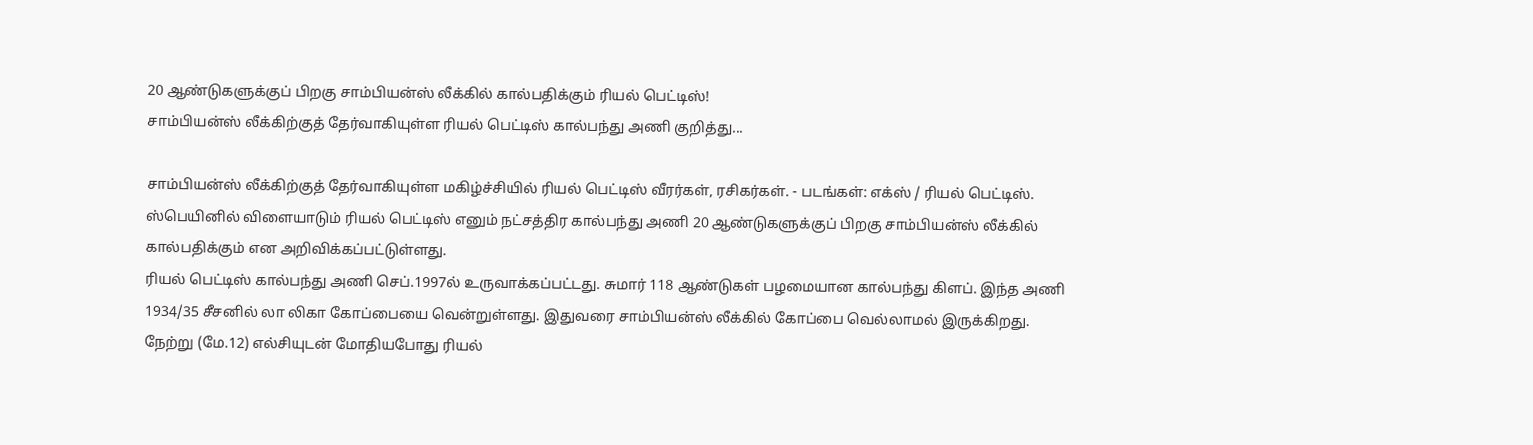20 ஆண்டுகளுக்குப் பிறகு சாம்பியன்ஸ் லீக்கில் கால்பதிக்கும் ரியல் பெட்டிஸ்!
சாம்பியன்ஸ் லீக்கிற்குத் தேர்வாகியுள்ள ரியல் பெட்டிஸ் கால்பந்து அணி குறித்து...

சாம்பியன்ஸ் லீக்கிற்குத் தேர்வாகியுள்ள மகிழ்ச்சியில் ரியல் பெட்டிஸ் வீரர்கள், ரசிகர்கள். - படங்கள்: எக்ஸ் / ரியல் பெட்டிஸ்.
ஸ்பெயினில் விளையாடும் ரியல் பெட்டிஸ் எனும் நட்சத்திர கால்பந்து அணி 20 ஆண்டுகளுக்குப் பிறகு சாம்பியன்ஸ் லீக்கில் கால்பதிக்கும் என அறிவிக்கப்பட்டுள்ளது.
ரியல் பெட்டிஸ் கால்பந்து அணி செப்.1997ல் உருவாக்கப்பட்டது. சுமார் 118 ஆண்டுகள் பழமையான கால்பந்து கிளப். இந்த அணி 1934/35 சீசனில் லா லிகா கோப்பையை வென்றுள்ளது. இதுவரை சாம்பியன்ஸ் லீக்கில் கோப்பை வெல்லாமல் இருக்கிறது.
நேற்று (மே.12) எல்சியுடன் மோதியபோது ரியல்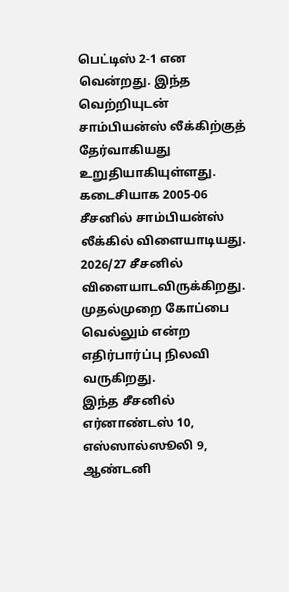பெட்டிஸ் 2-1 என வென்றது. இந்த வெற்றியுடன் சாம்பியன்ஸ் லீக்கிற்குத் தேர்வாகியது உறுதியாகியுள்ளது.
கடைசியாக 2005-06 சீசனில் சாம்பியன்ஸ் லீக்கில் விளையாடியது. 2026/27 சீசனில் விளையாடவிருக்கிறது. முதல்முறை கோப்பை வெல்லும் என்ற எதிர்பார்ப்பு நிலவி வருகிறது.
இந்த சீசனில் எர்னாண்டஸ் 10, எஸ்ஸால்ஸூலி 9, ஆண்டனி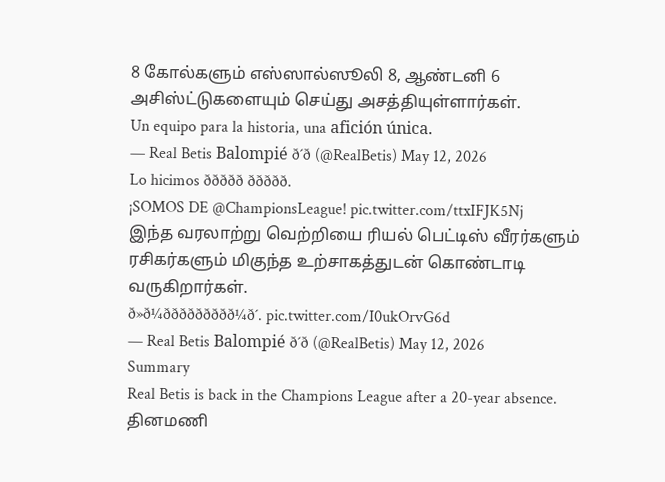8 கோல்களும் எஸ்ஸால்ஸூலி 8, ஆண்டனி 6 அசிஸ்ட்டுகளையும் செய்து அசத்தியுள்ளார்கள்.
Un equipo para la historia, una afición única.
— Real Betis Balompié ð´ð (@RealBetis) May 12, 2026
Lo hicimos ððððð ððððð.
¡SOMOS DE @ChampionsLeague! pic.twitter.com/ttxIFJK5Nj
இந்த வரலாற்று வெற்றியை ரியல் பெட்டிஸ் வீரர்களும் ரசிகர்களும் மிகுந்த உற்சாகத்துடன் கொண்டாடி வருகிறார்கள்.
ð»ð¼ððððððððð¼ð´. pic.twitter.com/I0ukOrvG6d
— Real Betis Balompié ð´ð (@RealBetis) May 12, 2026
Summary
Real Betis is back in the Champions League after a 20-year absence.
தினமணி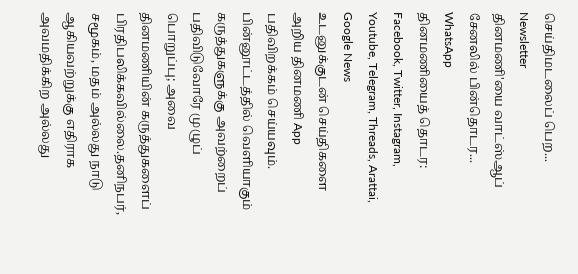செய்திமடலைப் பெற... Newsletter
தினமணி'யை வாட்ஸ்ஆப் சேனலில் பின்தொடர... WhatsApp
தினமணியைத் தொடர: Facebook, Twitter, Instagram, Youtube, Telegram, Threads, Arattai, Google News
உடனுக்குடன் செய்திகளை அறிய தினமணி App பதிவிறக்கம் செய்யவும்.
பின்னூட்டத்தில் வெளியாகும் கருத்துகளுக்கு அவற்றைப் பதிவிடுவோரே முழுப் பொறுப்பு; அவை தினமணியின் கருத்துகளைப் பிரதிபலிக்கவில்லை.தனிநபர், சமூகம், மதம் அல்லது நாடு ஆகியவற்றுக்கு எதிராக அவமதிக்கிற அல்லது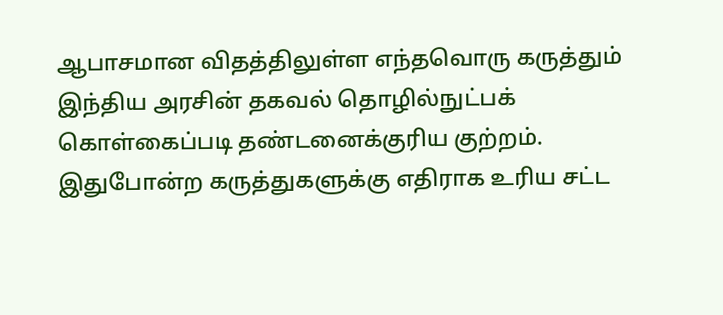ஆபாசமான விதத்திலுள்ள எந்தவொரு கருத்தும் இந்திய அரசின் தகவல் தொழில்நுட்பக் கொள்கைப்படி தண்டனைக்குரிய குற்றம். இதுபோன்ற கருத்துகளுக்கு எதிராக உரிய சட்ட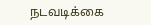நடவடிக்கை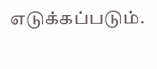எடுக்கப்படும்.